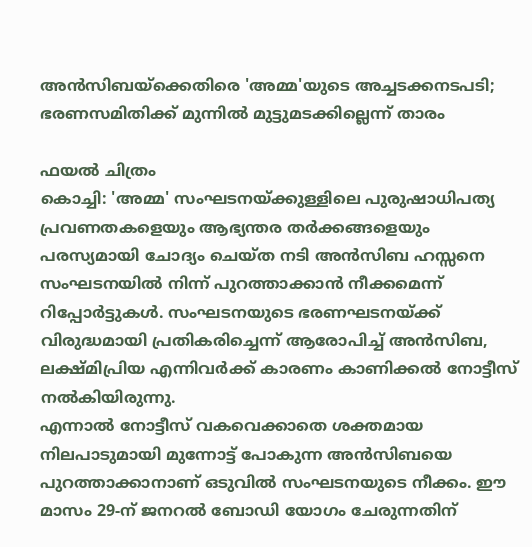അൻസിബയ്ക്കെതിരെ 'അമ്മ'യുടെ അച്ചടക്കനടപടി; ഭരണസമിതിക്ക് മുന്നിൽ മുട്ടുമടക്കില്ലെന്ന് താരം

ഫയൽ ചിത്രം
കൊച്ചി: 'അമ്മ' സംഘടനയ്ക്കുള്ളിലെ പുരുഷാധിപത്യ പ്രവണതകളെയും ആഭ്യന്തര തർക്കങ്ങളെയും പരസ്യമായി ചോദ്യം ചെയ്ത നടി അൻസിബ ഹസ്സനെ സംഘടനയിൽ നിന്ന് പുറത്താക്കാൻ നീക്കമെന്ന് റിപ്പോർട്ടുകൾ. സംഘടനയുടെ ഭരണഘടനയ്ക്ക് വിരുദ്ധമായി പ്രതികരിച്ചെന്ന് ആരോപിച്ച് അൻസിബ, ലക്ഷ്മിപ്രിയ എന്നിവർക്ക് കാരണം കാണിക്കൽ നോട്ടീസ് നൽകിയിരുന്നു.
എന്നാൽ നോട്ടീസ് വകവെക്കാതെ ശക്തമായ നിലപാടുമായി മുന്നോട്ട് പോകുന്ന അൻസിബയെ പുറത്താക്കാനാണ് ഒടുവിൽ സംഘടനയുടെ നീക്കം. ഈ മാസം 29-ന് ജനറൽ ബോഡി യോഗം ചേരുന്നതിന്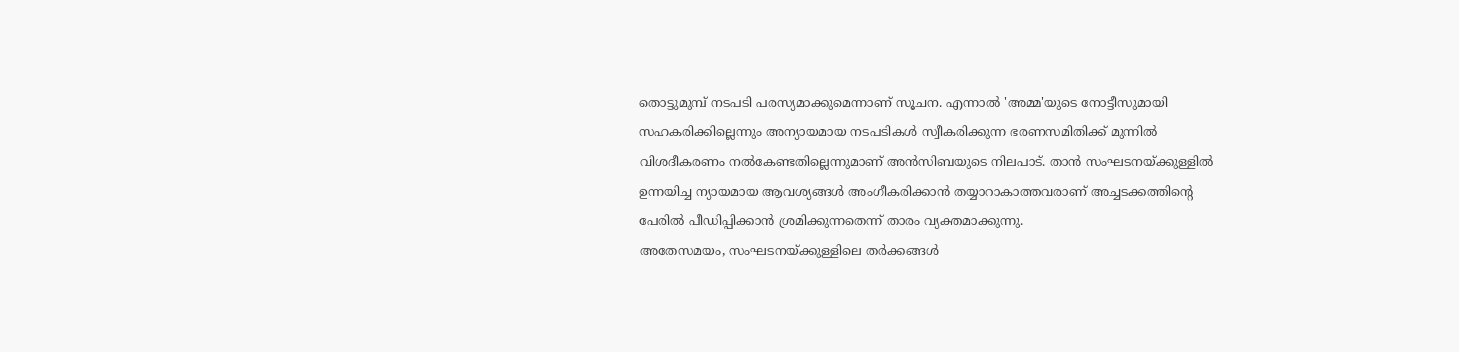തൊട്ടുമുമ്പ് നടപടി പരസ്യമാക്കുമെന്നാണ് സൂചന. എന്നാൽ 'അമ്മ'യുടെ നോട്ടീസുമായി സഹകരിക്കില്ലെന്നും അന്യായമായ നടപടികൾ സ്വീകരിക്കുന്ന ഭരണസമിതിക്ക് മുന്നിൽ വിശദീകരണം നൽകേണ്ടതില്ലെന്നുമാണ് അൻസിബയുടെ നിലപാട്. താൻ സംഘടനയ്ക്കുള്ളിൽ ഉന്നയിച്ച ന്യായമായ ആവശ്യങ്ങൾ അംഗീകരിക്കാൻ തയ്യാറാകാത്തവരാണ് അച്ചടക്കത്തിന്റെ പേരിൽ പീഡിപ്പിക്കാൻ ശ്രമിക്കുന്നതെന്ന് താരം വ്യക്തമാക്കുന്നു.
അതേസമയം, സംഘടനയ്ക്കുള്ളിലെ തർക്കങ്ങൾ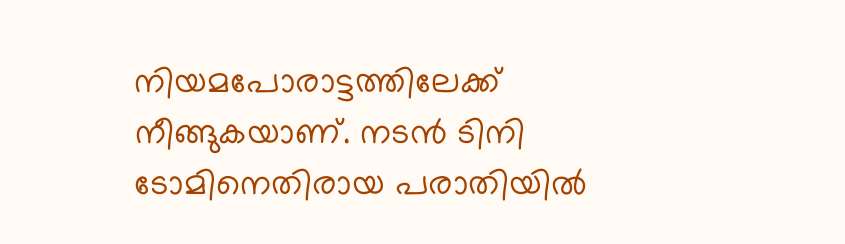നിയമപോരാട്ടത്തിലേക്ക് നീങ്ങുകയാണ്. നടൻ ടിനി ടോമിനെതിരായ പരാതിയിൽ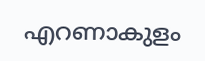എറണാകുളം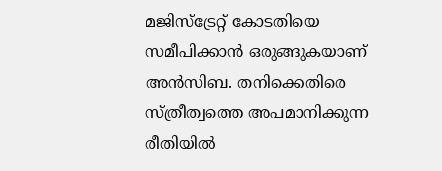മജിസ്ട്രേറ്റ് കോടതിയെ സമീപിക്കാൻ ഒരുങ്ങുകയാണ് അൻസിബ. തനിക്കെതിരെ സ്ത്രീത്വത്തെ അപമാനിക്കുന്ന രീതിയിൽ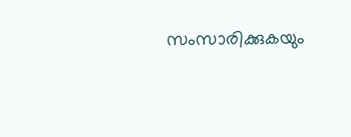സംസാരിക്കുകയും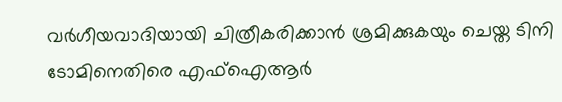വർഗീയവാദിയായി ചിത്രീകരിക്കാൻ ശ്രമിക്കുകയും ചെയ്ത ടിനി ടോമിനെതിരെ എഫ്ഐആർ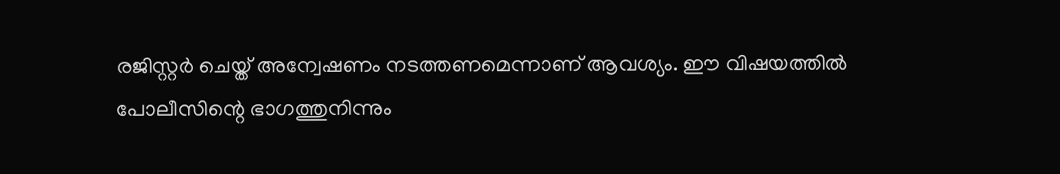രജിസ്റ്റർ ചെയ്ത് അന്വേഷണം നടത്തണമെന്നാണ് ആവശ്യം. ഈ വിഷയത്തിൽ പോലീസിന്റെ ഭാഗത്തുനിന്നും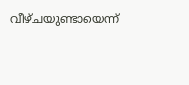വീഴ്ചയുണ്ടായെന്ന്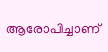ആരോപിച്ചാണ്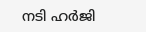നടി ഹർജി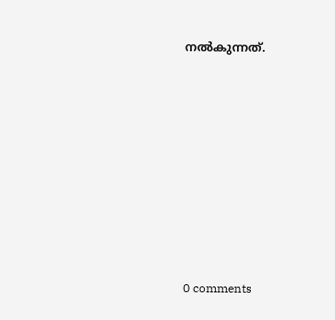നൽകുന്നത്.









0 comments